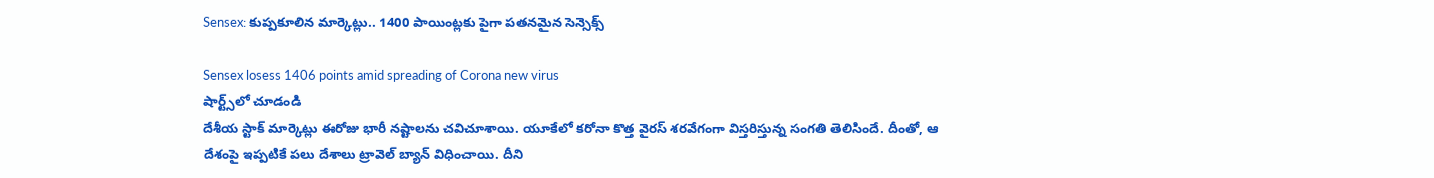Sensex: కుప్పకూలిన మార్కెట్లు.. 1400 పాయింట్లకు పైగా పతనమైన సెన్సెక్స్

Sensex losess 1406 points amid spreading of Corona new virus
షార్ట్స్‌లో చూడండి
దేశీయ స్టాక్ మార్కెట్లు ఈరోజు భారీ నష్టాలను చవిచూశాయి. యూకేలో కరోనా కొత్త వైరస్ శరవేగంగా విస్తరిస్తున్న సంగతి తెలిసిందే. దీంతో, ఆ దేశంపై ఇప్పటికే పలు దేశాలు ట్రావెల్ బ్యాన్ విధించాయి. దీని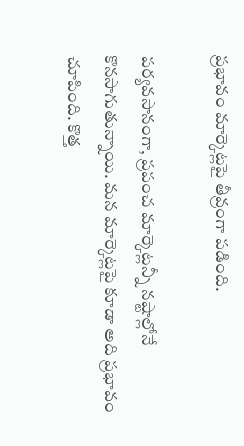ప్రభావం మార్కెట్లపై తీవ్రంగా పడింది.

పర్యవసానంగా, ప్రపంచ మార్కెట్లన్నీ నష్టాల్లోనే కొనసాగుతున్నాయి. మన మార్కెట్లపై కూడా అది ప్రభావం చూపింది. కొత్త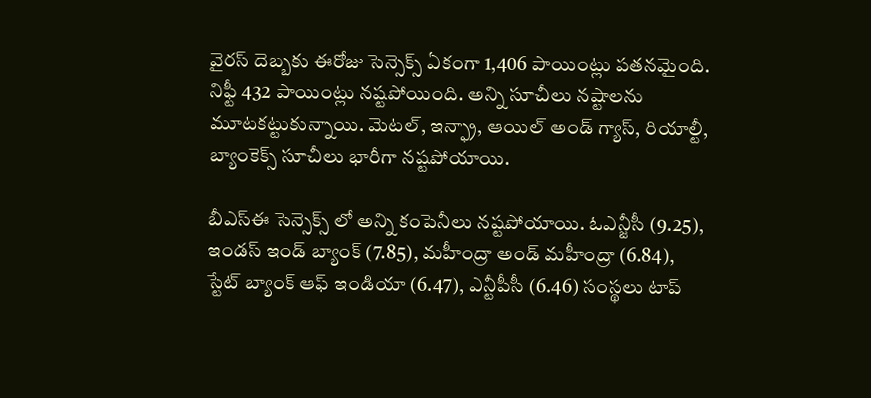వైరస్ దెబ్బకు ఈరోజు సెన్సెక్స్ ఏకంగా 1,406 పాయింట్లు పతనమైంది. నిఫ్టీ 432 పాయింట్లు నష్టపోయింది. అన్ని సూచీలు నష్టాలను మూటకట్టుకున్నాయి. మెటల్, ఇన్ఫ్రా, ఆయిల్ అండ్ గ్యాస్, రియాల్టీ, బ్యాంకెక్స్ సూచీలు భారీగా నష్టపోయాయి.

బీఎస్ఈ సెన్సెక్స్ లో అన్ని కంపెనీలు నష్టపోయాయి. ఓఎన్జీసీ (9.25), ఇండస్ ఇండ్ బ్యాంక్ (7.85), మహీంద్రా అండ్ మహీంద్రా (6.84), స్టేట్ బ్యాంక్ ఆఫ్ ఇండియా (6.47), ఎన్టీపీసీ (6.46) సంస్థలు టాప్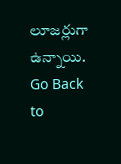లూజర్లుగా ఉన్నాయి.
Go Back to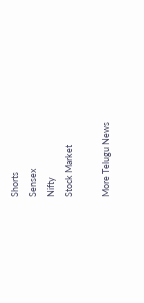Shorts
Sensex
Nifty
Stock Market

More Telugu News